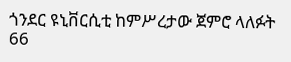ጎንደር ዩኒቨርሲቲ ከምሥረታው ጀምሮ ላለፉት 66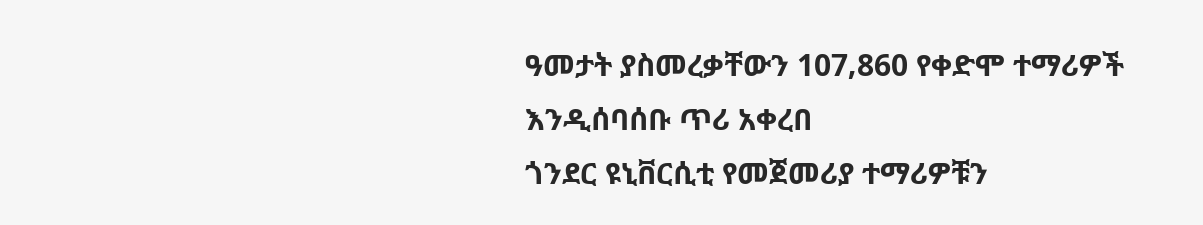ዓመታት ያስመረቃቸውን 107‚860 የቀድሞ ተማሪዎች እንዲሰባሰቡ ጥሪ አቀረበ
ጎንደር ዩኒቨርሲቲ የመጀመሪያ ተማሪዎቹን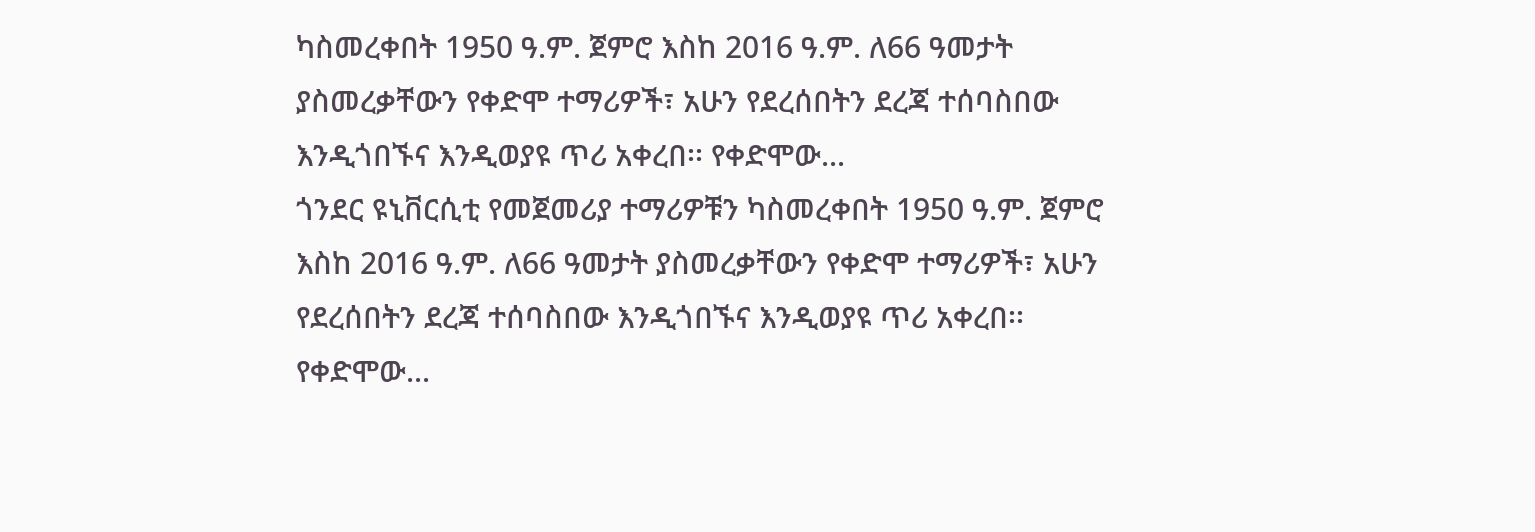ካስመረቀበት 1950 ዓ.ም. ጀምሮ እስከ 2016 ዓ.ም. ለ66 ዓመታት ያስመረቃቸውን የቀድሞ ተማሪዎች፣ አሁን የደረሰበትን ደረጃ ተሰባስበው እንዲጎበኙና እንዲወያዩ ጥሪ አቀረበ፡፡ የቀድሞው...
ጎንደር ዩኒቨርሲቲ የመጀመሪያ ተማሪዎቹን ካስመረቀበት 1950 ዓ.ም. ጀምሮ እስከ 2016 ዓ.ም. ለ66 ዓመታት ያስመረቃቸውን የቀድሞ ተማሪዎች፣ አሁን የደረሰበትን ደረጃ ተሰባስበው እንዲጎበኙና እንዲወያዩ ጥሪ አቀረበ፡፡ የቀድሞው...